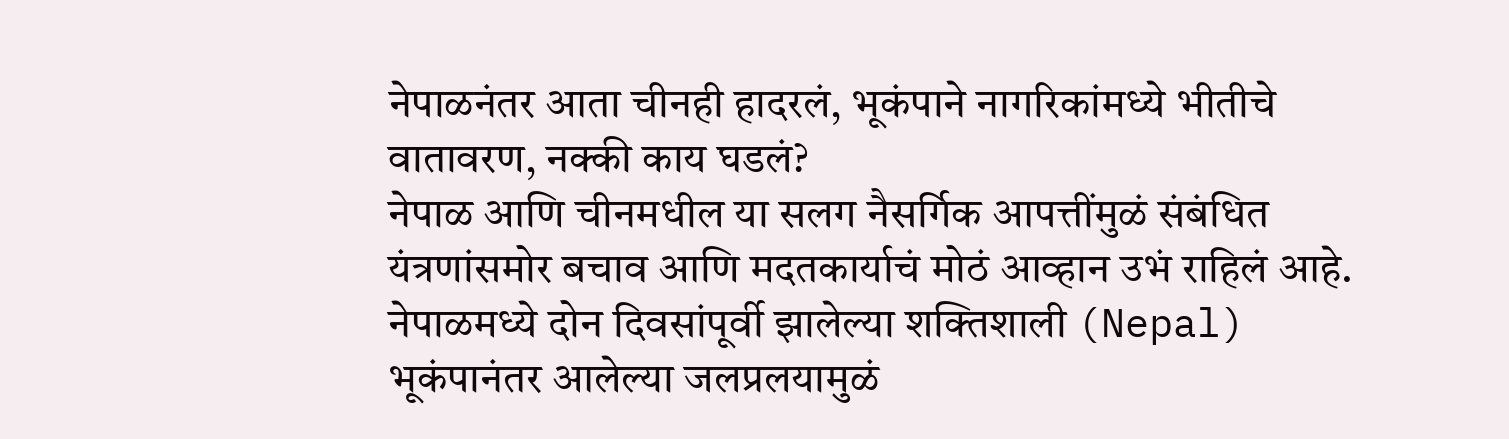नेपाळनंतर आता चीनही हादरलं, भूकंपाने नागरिकांमध्ये भीतीचे वातावरण, नक्की काय घडलं?
नेपाळ आणि चीनमधील या सलग नैसर्गिक आपत्तींमुळं संबंधित यंत्रणांसमोर बचाव आणि मदतकार्याचं मोठं आव्हान उभं राहिलं आहे.
नेपाळमध्ये दोन दिवसांपूर्वी झालेल्या शक्तिशाली (Nepal) भूकंपानंतर आलेल्या जलप्रलयामुळं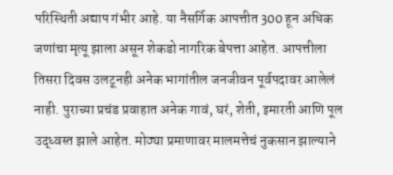परिस्थिती अद्याप गंभीर आहे. या नैसर्गिक आपत्तीत 300 हून अधिक जणांचा मृत्यू झाला असून शेकडो नागरिक बेपत्ता आहेत. आपत्तीला तिसरा दिवस उलटूनही अनेक भागांतील जनजीवन पूर्वपदावर आलेलं नाही. पुराच्या प्रचंड प्रवाहात अनेक गावं, घरं, शेती, इमारती आणि पूल उद्ध्वस्त झाले आहेत. मोठ्या प्रमाणावर मालमत्तेचं नुकसान झाल्याने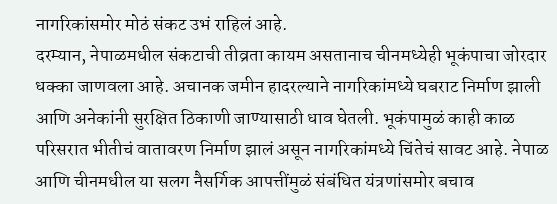नागरिकांसमोर मोठं संकट उभं राहिलं आहे.
दरम्यान, नेपाळमधील संकटाची तीव्रता कायम असतानाच चीनमध्येही भूकंपाचा जोरदार धक्का जाणवला आहे. अचानक जमीन हादरल्याने नागरिकांमध्ये घबराट निर्माण झाली आणि अनेकांनी सुरक्षित ठिकाणी जाण्यासाठी धाव घेतली. भूकंपामुळं काही काळ परिसरात भीतीचं वातावरण निर्माण झालं असून नागरिकांमध्ये चिंतेचं सावट आहे. नेपाळ आणि चीनमधील या सलग नैसर्गिक आपत्तींमुळं संबंधित यंत्रणांसमोर बचाव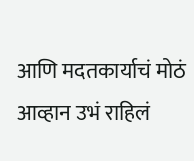आणि मदतकार्याचं मोठं आव्हान उभं राहिलं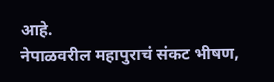आहे.
नेपाळवरील महापुराचं संकट भीषण,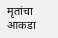मृतांचा आकडा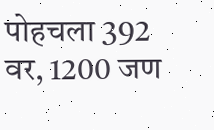पोहचला 392 वर, 1200 जण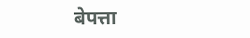बेपत्ता